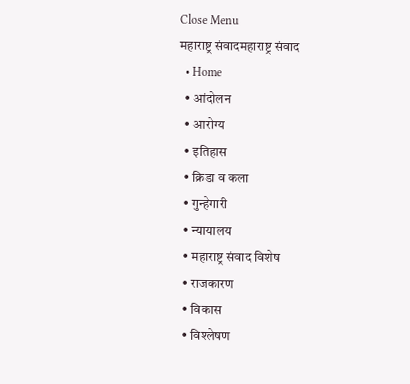Close Menu
महाराष्ट्र संवादमहाराष्ट्र संवाद
  • Home
  • आंदोलन
  • आरोग्य
  • इतिहास
  • क्रिडा व कला
  • गुन्हेगारी
  • न्यायालय
  • महाराष्ट्र संवाद विशेष
  • राजकारण
  • विकास
  • विश्लेषण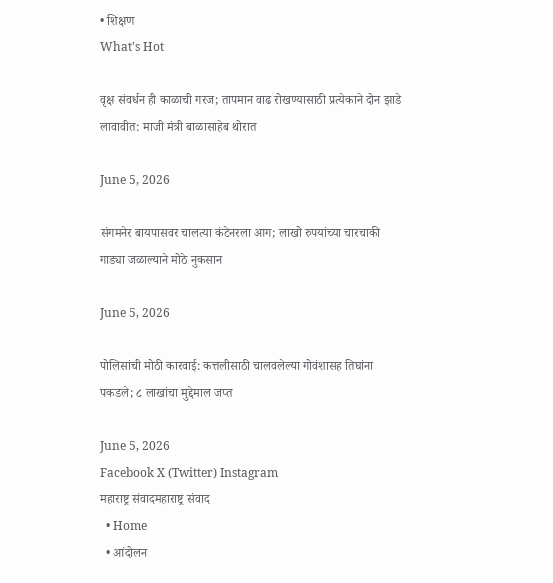• शिक्षण
What's Hot

वृक्ष संवर्धन ही काळाची गरज; तापमान वाढ रोखण्यासाठी प्रत्येकाने दोन झाडे लावावीत: माजी मंत्री बाळासाहेब थोरात

June 5, 2026

संगमनेर बायपासवर चालत्या कंटेनरला आग; लाखो रुपयांच्या चारचाकी गाड्या जळाल्याने मोठे नुकसान

June 5, 2026

पोलिसांची मोठी कारवाई: कत्तलीसाठी चालवलेल्या गोवंशासह तिघांना पकडले; ८ लाखांचा मुद्देमाल जप्त

June 5, 2026
Facebook X (Twitter) Instagram
महाराष्ट्र संवादमहाराष्ट्र संवाद
  • Home
  • आंदोलन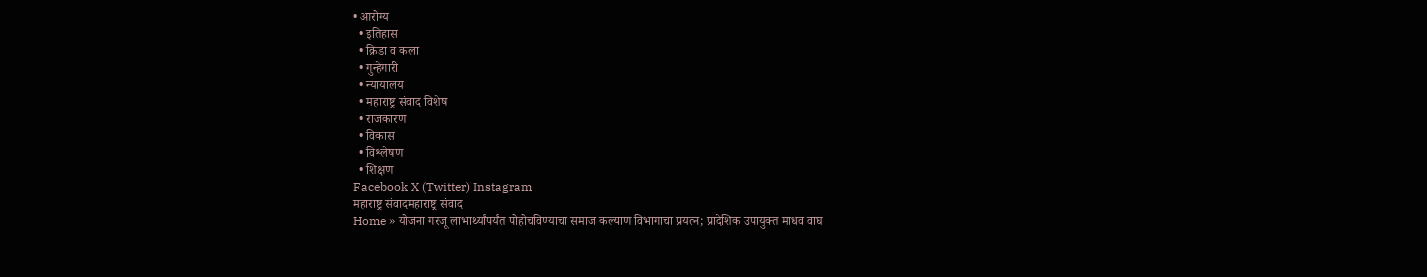• आरोग्य
  • इतिहास
  • क्रिडा व कला
  • गुन्हेगारी
  • न्यायालय
  • महाराष्ट्र संवाद विशेष
  • राजकारण
  • विकास
  • विश्लेषण
  • शिक्षण
Facebook X (Twitter) Instagram
महाराष्ट्र संवादमहाराष्ट्र संवाद
Home » योजना गरजू लाभार्थ्यांपर्यंत पोहोचविण्याचा समाज कल्याण विभागाचा प्रयत्न; प्रादेशिक उपायुक्त माधव वाघ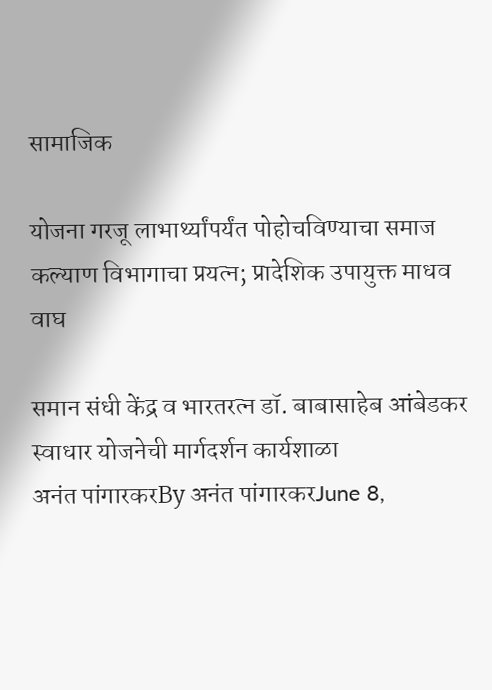सामाजिक

योजना गरजू लाभार्थ्यांपर्यंत पोहोचविण्याचा समाज कल्याण विभागाचा प्रयत्न; प्रादेशिक उपायुक्त माधव वाघ

समान संधी केंद्र व भारतरत्न डॉ. बाबासाहेब आंबेडकर स्वाधार योजनेची मार्गदर्शन कार्यशाळा
अनंत पांगारकरBy अनंत पांगारकरJune 8,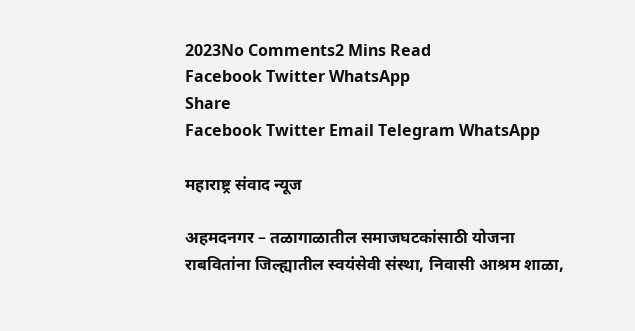2023No Comments2 Mins Read
Facebook Twitter WhatsApp
Share
Facebook Twitter Email Telegram WhatsApp

महाराष्ट्र संवाद न्यूज

अहमदनगर – तळागाळातील समाजघटकांसाठी योजना राबवितांना जिल्ह्यातील स्वयंसेवी संस्था, निवासी आश्रम शाळा,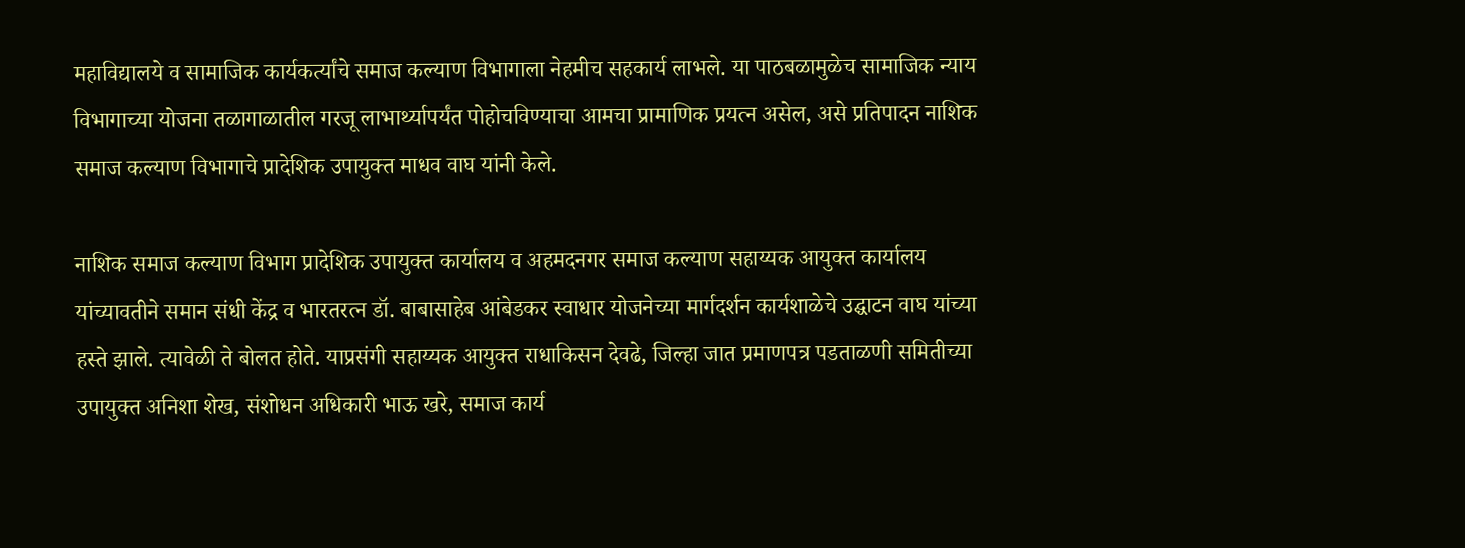महाविद्यालये व सामाजिक कार्यकर्त्यांचे समाज कल्याण विभागाला नेहमीच सहकार्य लाभले. या पाठबळामुळेच सामाजिक न्याय विभागाच्या योजना तळागाळातील गरजू लाभार्थ्यापर्यंत पोहोचविण्याचा आमचा प्रामाणिक प्रयत्न असेल, असे प्रतिपादन नाशिक समाज कल्याण विभागाचे प्रादेशिक उपायुक्त माधव वाघ यांनी केले.

नाशिक समाज कल्याण विभाग प्रादेशिक उपायुक्त कार्यालय व अहमदनगर समाज कल्याण सहाय्यक आयुक्त कार्यालय यांच्यावतीने समान संधी केंद्र व भारतरत्न डॉ. बाबासाहेब आंबेडकर स्वाधार योजनेच्या मार्गदर्शन कार्यशाळेचे उद्घाटन वाघ यांच्या हस्ते झाले. त्यावेळी ते बोलत होते. याप्रसंगी सहाय्यक आयुक्त राधाकिसन देवढे, जिल्हा जात प्रमाणपत्र पडताळणी समितीच्या उपायुक्त अनिशा शेख, संशोधन अधिकारी भाऊ खरे, समाज कार्य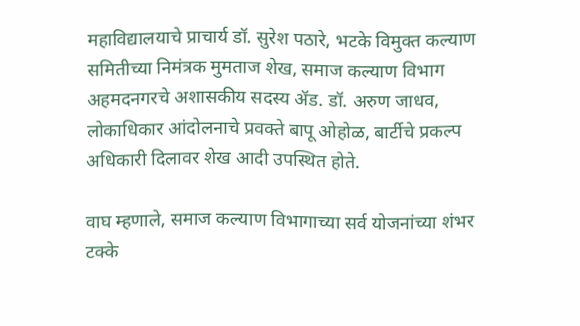महाविद्यालयाचे प्राचार्य डॉ. सुरेश पठारे, भटके विमुक्त कल्याण समितीच्या निमंत्रक मुमताज शेख, समाज कल्याण विभाग अहमदनगरचे अशासकीय सदस्य ॲड. डॉ. अरुण जाधव, लोकाधिकार आंदोलनाचे प्रवक्ते बापू ओहोळ, बार्टीचे प्रकल्प अधिकारी दिलावर शेख आदी उपस्थित होते.

वाघ म्हणाले, समाज कल्याण विभागाच्या सर्व योजनांच्या शंभर टक्के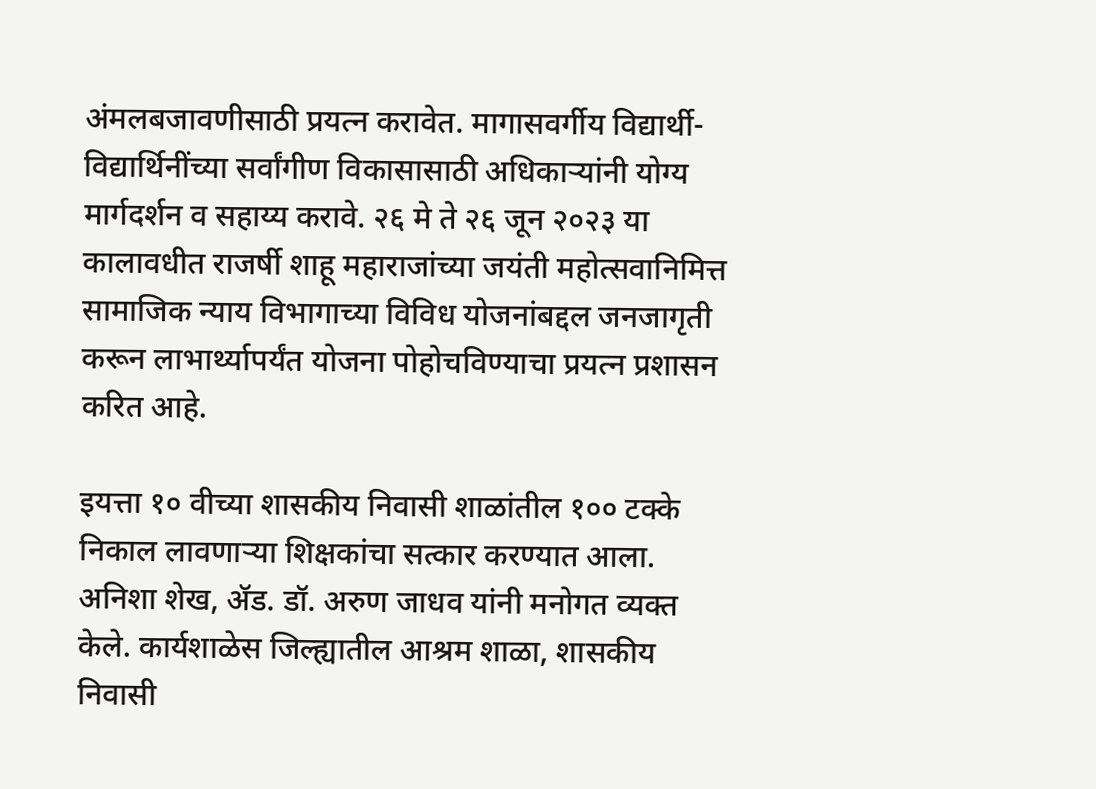अंमलबजावणीसाठी प्रयत्न करावेत. मागासवर्गीय विद्यार्थी-विद्यार्थिनींच्या सर्वांगीण विकासासाठी अधिकाऱ्यांनी योग्य मार्गदर्शन व सहाय्य करावे. २६ मे ते २६ जून २०२३ या कालावधीत राजर्षी शाहू महाराजांच्या जयंती महोत्सवानिमित्त सामाजिक न्याय विभागाच्या विविध योजनांबद्दल जनजागृती करून लाभार्थ्यापर्यंत योजना पोहोचविण्याचा प्रयत्न प्रशासन करित आहे.

इयत्ता १० वीच्या शासकीय निवासी शाळांतील १०० टक्के निकाल लावणाऱ्या शिक्षकांचा सत्कार करण्यात आला. अनिशा शेख, ॲड. डॉ. अरुण जाधव यांनी मनोगत व्यक्त केले. कार्यशाळेस जिल्ह्यातील आश्रम शाळा, शासकीय निवासी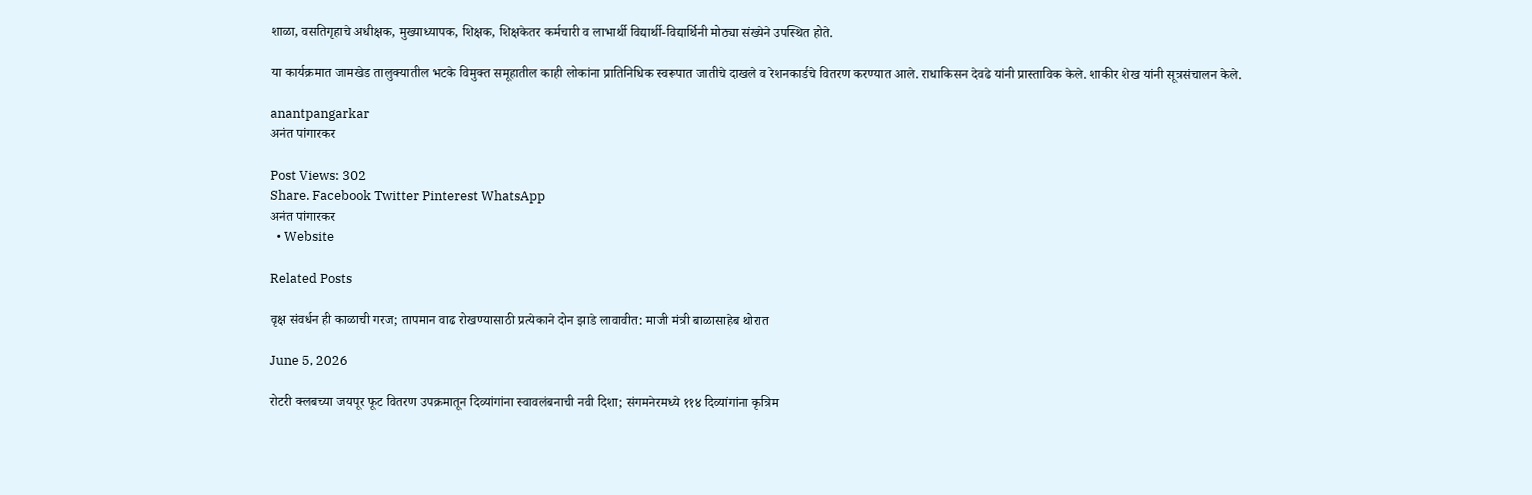शाळा, वसतिगृहाचे अधीक्षक, मुख्याध्यापक, शिक्षक, शिक्षकेतर कर्मचारी व लाभार्थी विद्यार्थी-विद्यार्थिनी मोठ्या संख्येने उपस्थित होते.

या कार्यक्रमात जामखेड तालुक्यातील भटके विमुक्त समूहातील काही लोकांना प्रातिनिधिक स्वरूपात जातीचे दाखले व रेशनकार्डचे वितरण करण्यात आले. राधाकिसन देवढे यांनी प्रास्ताविक केले. शाकीर शेख यांनी सूत्रसंचालन केले.

anantpangarkar
अनंत पांगारकर

Post Views: 302
Share. Facebook Twitter Pinterest WhatsApp
अनंत पांगारकर
  • Website

Related Posts

वृक्ष संवर्धन ही काळाची गरज; तापमान वाढ रोखण्यासाठी प्रत्येकाने दोन झाडे लावावीत: माजी मंत्री बाळासाहेब थोरात

June 5, 2026

रोटरी क्लबच्या जयपूर फूट वितरण उपक्रमातून दिव्यांगांना स्वावलंबनाची नवी दिशा; संगमनेरमध्ये ११४ दिव्यांगांना कृत्रिम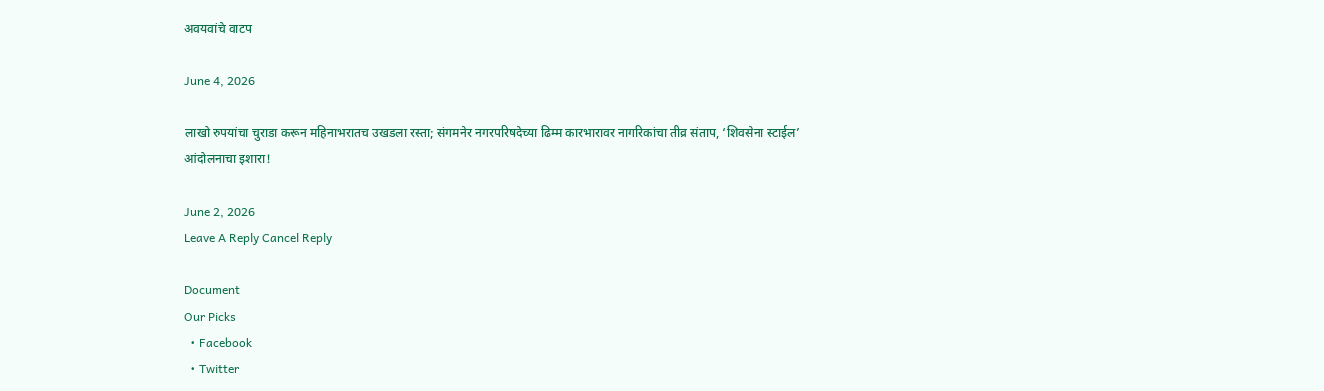अवयवांचे वाटप

June 4, 2026

लाखो रुपयांचा चुराडा करून महिनाभरातच उखडला रस्ता; संगमनेर नगरपरिषदेच्या ढिम्म कारभारावर नागरिकांचा तीव्र संताप, ‘शिवसेना स्टाईल’ आंदोलनाचा इशारा!

June 2, 2026
Leave A Reply Cancel Reply

Document
Our Picks
  • Facebook
  • Twitter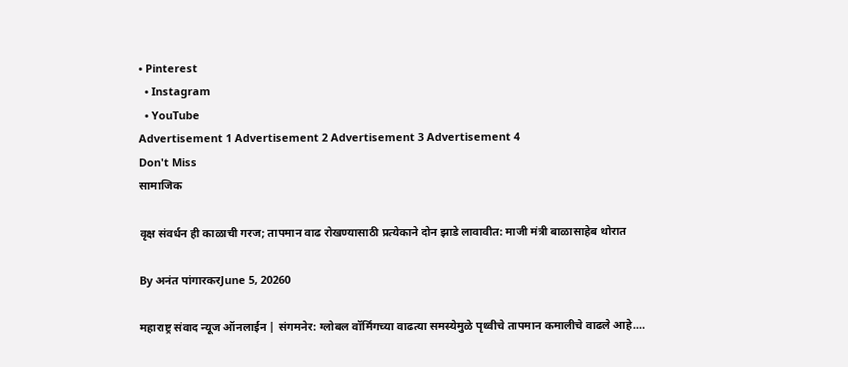• Pinterest
  • Instagram
  • YouTube
Advertisement 1 Advertisement 2 Advertisement 3 Advertisement 4
Don't Miss
सामाजिक

वृक्ष संवर्धन ही काळाची गरज; तापमान वाढ रोखण्यासाठी प्रत्येकाने दोन झाडे लावावीत: माजी मंत्री बाळासाहेब थोरात

By अनंत पांगारकरJune 5, 20260

महाराष्ट्र संवाद न्यूज ऑनलाईन | संगमनेर: ग्लोबल वॉर्मिंगच्या वाढत्या समस्येमुळे पृथ्वीचे तापमान कमालीचे वाढले आहे.…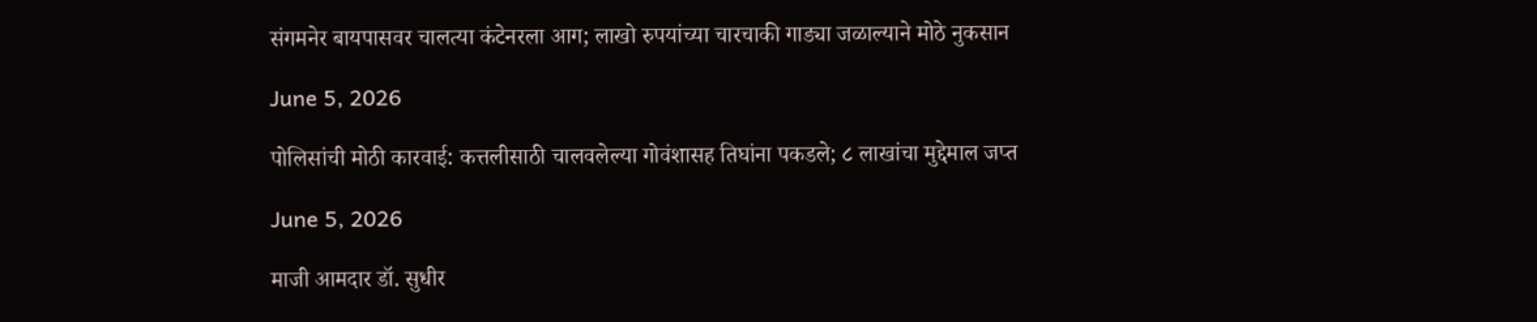संगमनेर बायपासवर चालत्या कंटेनरला आग; लाखो रुपयांच्या चारचाकी गाड्या जळाल्याने मोठे नुकसान

June 5, 2026

पोलिसांची मोठी कारवाई: कत्तलीसाठी चालवलेल्या गोवंशासह तिघांना पकडले; ८ लाखांचा मुद्देमाल जप्त

June 5, 2026

माजी आमदार डॉ. सुधीर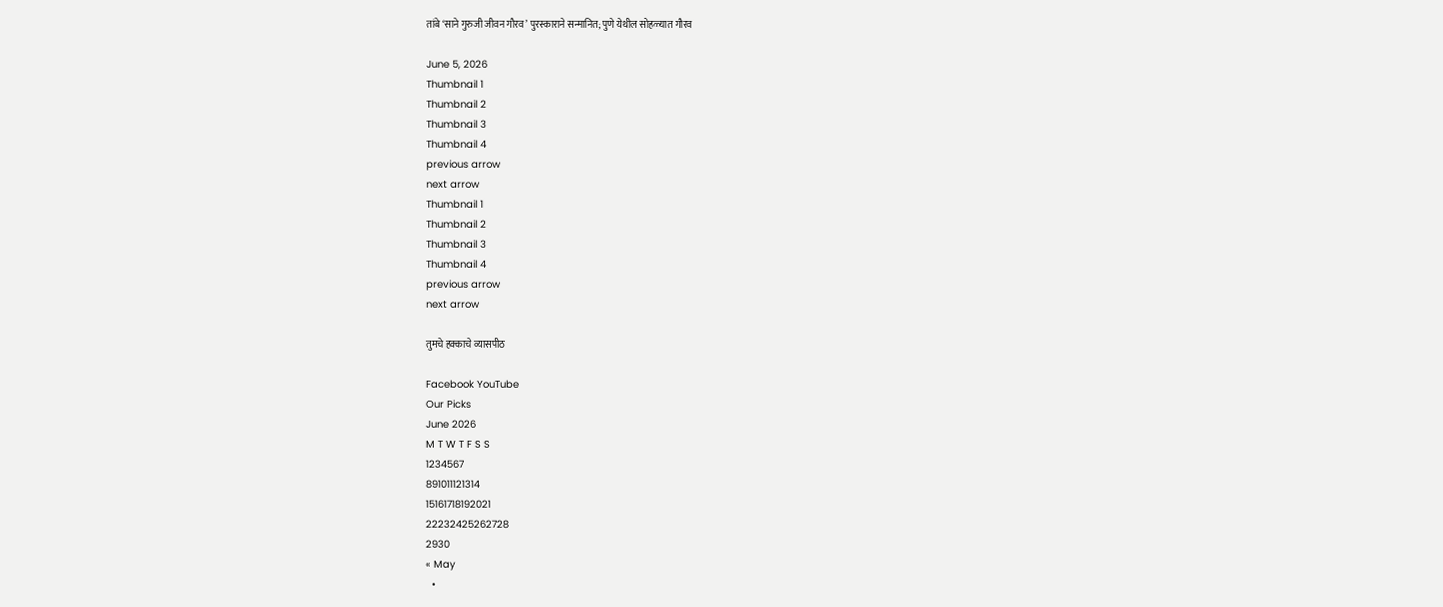तांबे ‘साने गुरुजी जीवन गौरव’ पुरस्काराने सन्मानित; पुणे येथील सोहळ्यात गौरव

June 5, 2026
Thumbnail 1
Thumbnail 2
Thumbnail 3
Thumbnail 4
previous arrow
next arrow
Thumbnail 1
Thumbnail 2
Thumbnail 3
Thumbnail 4
previous arrow
next arrow

तुमचे हक्काचे व्यासपीठ

Facebook YouTube
Our Picks
June 2026
M T W T F S S
1234567
891011121314
15161718192021
22232425262728
2930
« May
  •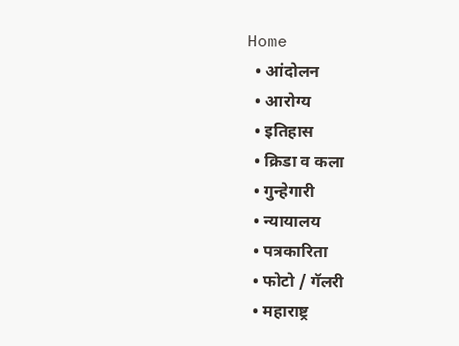Home
  • आंदोलन
  • आरोग्य
  • इतिहास
  • क्रिडा व कला
  • गुन्हेगारी
  • न्यायालय
  • पत्रकारिता
  • फोटो / गॅलरी
  • महाराष्ट्र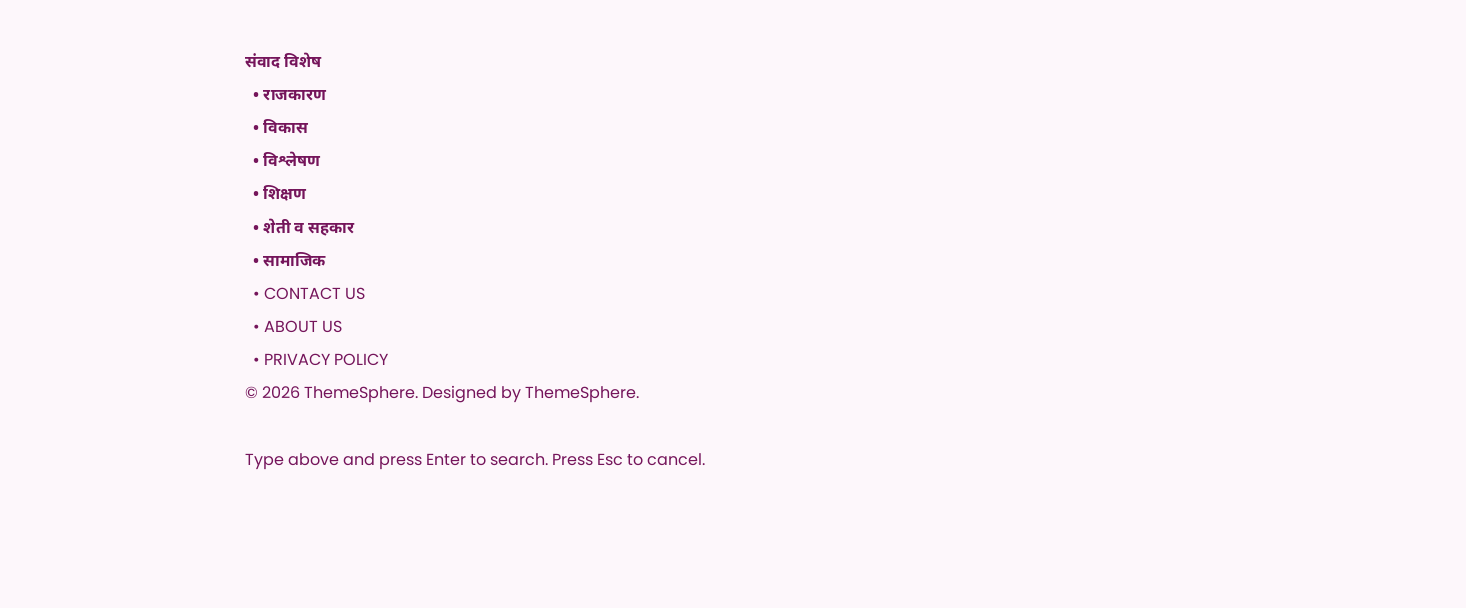संवाद विशेष
  • राजकारण
  • विकास
  • विश्लेषण
  • शिक्षण
  • शेती व सहकार
  • सामाजिक
  • CONTACT US
  • ABOUT US
  • PRIVACY POLICY
© 2026 ThemeSphere. Designed by ThemeSphere.

Type above and press Enter to search. Press Esc to cancel.